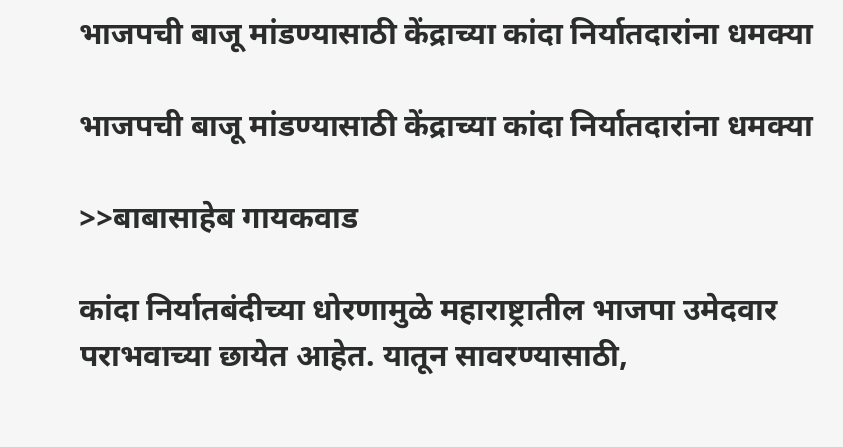भाजपची बाजू मांडण्यासाठी केंद्राच्या कांदा निर्यातदारांना धमक्या

भाजपची बाजू मांडण्यासाठी केंद्राच्या कांदा निर्यातदारांना धमक्या

>>बाबासाहेब गायकवाड

कांदा निर्यातबंदीच्या धोरणामुळे महाराष्ट्रातील भाजपा उमेदवार पराभवाच्या छायेत आहेत. यातून सावरण्यासाठी,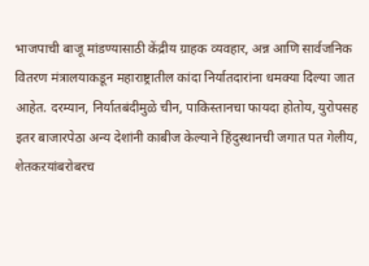भाजपाची बाजू मांडण्यासाठी केंद्रीय ग्राहक व्यवहार, अन्न आणि सार्वजनिक वितरण मंत्रालयाकडून महाराष्ट्रातील कांदा निर्यातदारांना धमक्या दिल्या जात आहेत. दरम्यान, निर्यातबंदीमुळे चीन, पाकिस्तानचा फायदा होतोय, युरोपसह इतर बाजारपेठा अन्य देशांनी काबीज केल्याने हिंदुस्थानची जगात पत गेलीय, शेतकऱयांबरोबरच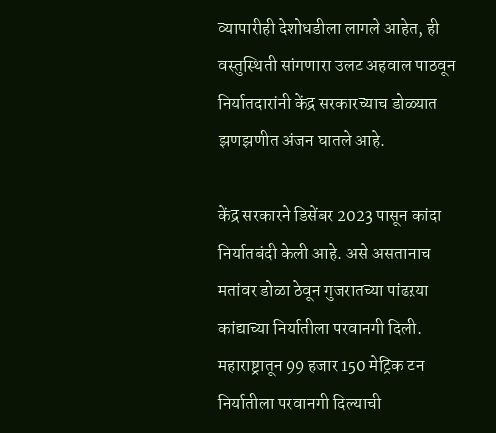व्यापारीही देशोधडीला लागले आहेत, ही वस्तुस्थिती सांगणारा उलट अहवाल पाठवून निर्यातदारांनी केंद्र सरकारच्याच डोळ्यात झणझणीत अंजन घातले आहे.

केंद्र सरकारने डिसेंबर 2023 पासून कांदा निर्यातबंदी केली आहे. असे असतानाच मतांवर डोळा ठेवून गुजरातच्या पांढऱया कांद्याच्या निर्यातीला परवानगी दिली. महाराष्ट्रातून 99 हजार 150 मेट्रिक टन निर्यातीला परवानगी दिल्याची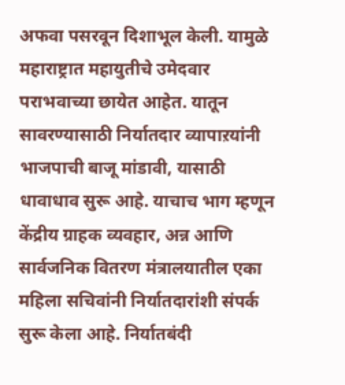अफवा पसरवून दिशाभूल केली. यामुळे महाराष्ट्रात महायुतीचे उमेदवार पराभवाच्या छायेत आहेत. यातून सावरण्यासाठी निर्यातदार व्यापाऱयांनी भाजपाची बाजू मांडावी, यासाठी धावाधाव सुरू आहे. याचाच भाग म्हणून केंद्रीय ग्राहक व्यवहार, अन्न आणि सार्वजनिक वितरण मंत्रालयातील एका महिला सचिवांनी निर्यातदारांशी संपर्क सुरू केला आहे. निर्यातबंदी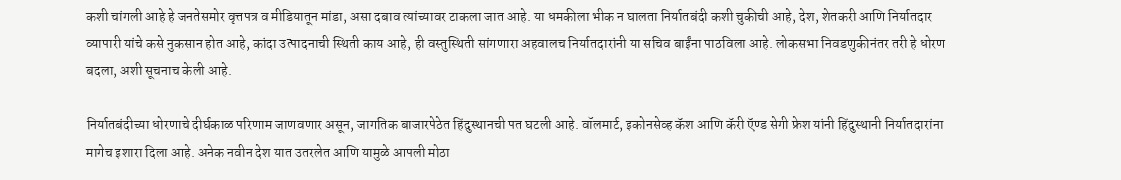कशी चांगली आहे हे जनतेसमोर वृत्तपत्र व मीडियातून मांडा, असा दबाव त्यांच्यावर टाकला जात आहे. या धमकीला भीक न घालता निर्यातबंदी कशी चुकीची आहे, देश, शेतकरी आणि निर्यातदार व्यापारी यांचे कसे नुकसान होत आहे, कांदा उत्पादनाची स्थिती काय आहे, ही वस्तुस्थिती सांगणारा अहवालच निर्यातदारांनी या सचिव बाईंना पाठविला आहे. लोकसभा निवडणुकीनंतर तरी हे धोरण बदला, अशी सूचनाच केली आहे.

निर्यातबंदीच्या धोरणाचे दीर्घकाळ परिणाम जाणवणार असून, जागतिक बाजारपेठेत हिंदुस्थानची पत घटली आहे. वॉलमार्ट, इकोनसेव्ह कॅश आणि कॅरी ऍण्ड सेगी फ्रेश यांनी हिंदुस्थानी निर्यातदारांना मागेच इशारा दिला आहे. अनेक नवीन देश यात उतरलेत आणि यामुळे आपली मोठा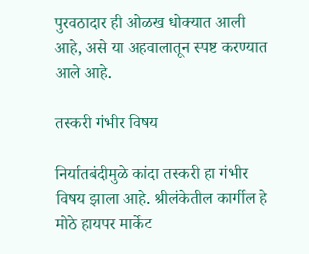पुरवठादार ही ओळख धोक्यात आली आहे, असे या अहवालातून स्पष्ट करण्यात आले आहे.

तस्करी गंभीर विषय

निर्यातबंदीमुळे कांदा तस्करी हा गंभीर विषय झाला आहे. श्रीलंकेतील कार्गील हे मोठे हायपर मार्केट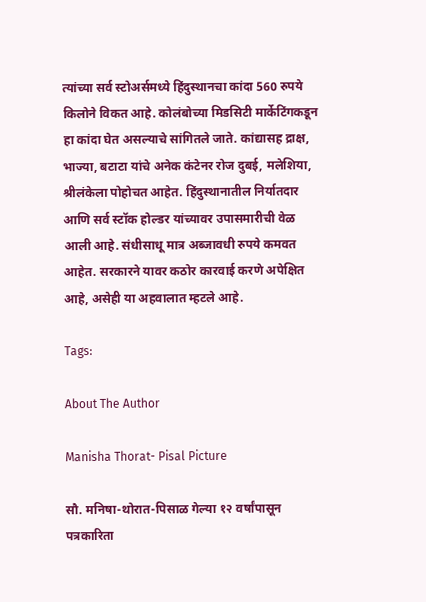त्यांच्या सर्व स्टोअर्समध्ये हिंदुस्थानचा कांदा 560 रुपये किलोने विकत आहे. कोलंबोच्या मिडसिटी मार्केटिंगकडून हा कांदा घेत असल्याचे सांगितले जाते. कांद्यासह द्राक्ष, भाज्या, बटाटा यांचे अनेक कंटेनर रोज दुबई, मलेशिया, श्रीलंकेला पोहोचत आहेत. हिंदुस्थानातील निर्यातदार आणि सर्व स्टॉक होल्डर यांच्यावर उपासमारीची वेळ आली आहे. संधीसाधू मात्र अब्जावधी रुपये कमवत आहेत. सरकारने यावर कठोर कारवाई करणे अपेक्षित आहे, असेही या अहवालात म्हटले आहे.

Tags:

About The Author

Manisha Thorat- Pisal Picture

सौ. मनिषा-थोरात-पिसाळ गेल्या १२ वर्षांपासून पत्रकारिता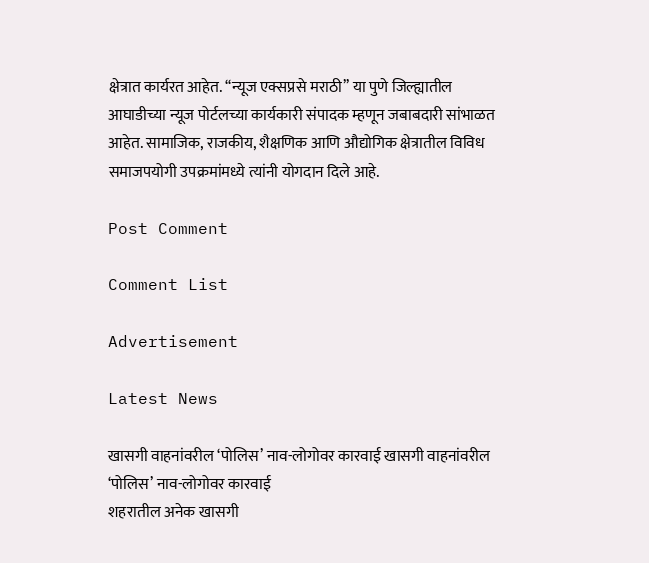क्षेत्रात कार्यरत आहेत. ‘‘न्यूज एक्सप्रसे मराठी’’ या पुणे जिल्ह्यातील आघाडीच्या न्यूज पोर्टलच्या कार्यकारी संपादक म्हणून जबाबदारी सांभाळत आहेत. सामाजिक, राजकीय, शैक्षणिक आणि औद्योगिक क्षेत्रातील विविध समाजपयोगी उपक्रमांमध्ये त्यांनी योगदान दिले आहे.

Post Comment

Comment List

Advertisement

Latest News

खासगी वाहनांवरील ‘पोलिस’ नाव-लोगोवर कारवाई खासगी वाहनांवरील ‘पोलिस’ नाव-लोगोवर कारवाई
शहरातील अनेक खासगी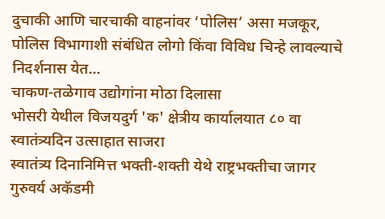दुचाकी आणि चारचाकी वाहनांवर ‘पोलिस’ असा मजकूर, पोलिस विभागाशी संबंधित लोगो किंवा विविध चिन्हे लावल्याचे निदर्शनास येत...
चाकण-तळेगाव उद्योगांना मोठा दिलासा
भोसरी येथील विजयदुर्ग 'क' क्षेत्रीय कार्यालयात ८० वा स्वातंत्र्यदिन उत्साहात साजरा
स्वातंत्र्य दिनानिमित्त भक्ती-शक्ती येथे राष्ट्रभक्तीचा जागर
गुरुवर्य अकॅडमी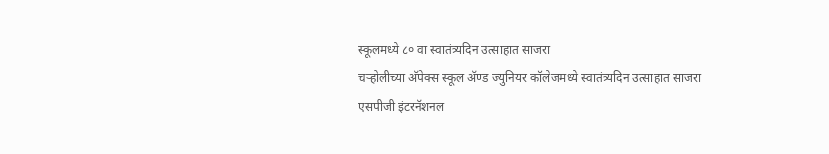स्कूलमध्ये ८० वा स्वातंत्र्यदिन उत्साहात साजरा
चऱ्होलीच्या अ‍ॅपेक्स स्कूल अ‍ॅण्ड ज्युनियर कॉलेजमध्ये स्वातंत्र्यदिन उत्साहात साजरा
एसपीजी इंटरनॅशनल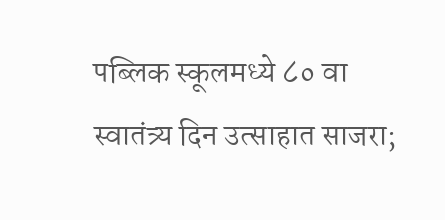पब्लिक स्कूलमध्ये ८० वा स्वातंत्र्य दिन उत्साहात साजरा;